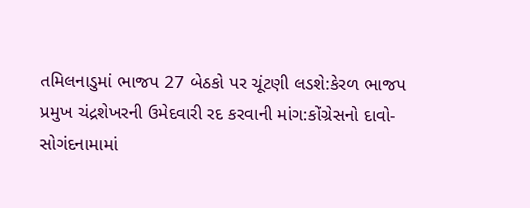તમિલનાડુમાં ભાજપ 27 બેઠકો પર ચૂંટણી લડશે:કેરળ ભાજપ પ્રમુખ ચંદ્રશેખરની ઉમેદવારી રદ કરવાની માંગ:કોંગ્રેસનો દાવો- સોગંદનામામાં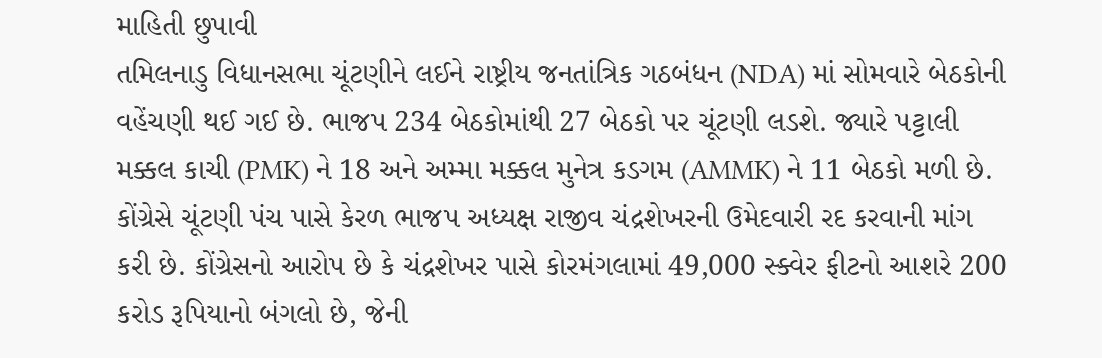માહિતી છુપાવી
તમિલનાડુ વિધાનસભા ચૂંટણીને લઈને રાષ્ટ્રીય જનતાંત્રિક ગઠબંધન (NDA) માં સોમવારે બેઠકોની વહેંચણી થઈ ગઈ છે. ભાજપ 234 બેઠકોમાંથી 27 બેઠકો પર ચૂંટણી લડશે. જ્યારે પટ્ટાલી મક્કલ કાચી (PMK) ને 18 અને અમ્મા મક્કલ મુનેત્ર કડગમ (AMMK) ને 11 બેઠકો મળી છે. કોંગ્રેસે ચૂંટણી પંચ પાસે કેરળ ભાજપ અધ્યક્ષ રાજીવ ચંદ્રશેખરની ઉમેદવારી રદ કરવાની માંગ કરી છે. કોંગ્રેસનો આરોપ છે કે ચંદ્રશેખર પાસે કોરમંગલામાં 49,000 સ્ક્વેર ફીટનો આશરે 200 કરોડ રૂપિયાનો બંગલો છે, જેની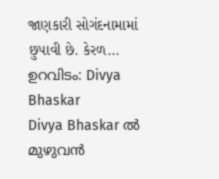જાણકારી સોગંદનામામાં છુપાવી છે. કેરળ...
ഉറവിടം: Divya Bhaskar
Divya Bhaskar ൽ മുഴുവൻ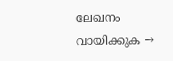ലേഖനം വായിക്കുക →